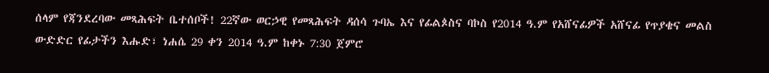ሰላም የጃንደረባው መጻሕፍት ቤተሰቦች! 22ኛው ወርኃዊ የመጻሕፍት ዳሰሳ ጉባኤ እና የፊልጶስና ባኮስ የ2014 ዓ.ም የአሸናፊዎች አሸናፊ የጥያቄና መልስ ውድድር የፊታችን እሑድ፣ ነሐሴ 29 ቀን 2014 ዓ.ም ከቀኑ 7:30 ጀምሮ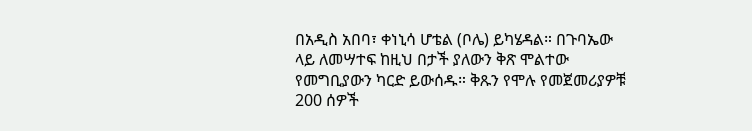በአዲስ አበባ፣ ቀነኒሳ ሆቴል (ቦሌ) ይካሄዳል። በጉባኤው ላይ ለመሣተፍ ከዚህ በታች ያለውን ቅጽ ሞልተው የመግቢያውን ካርድ ይውሰዱ። ቅጹን የሞሉ የመጀመሪያዎቹ 200 ሰዎች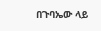በጉባኤው ላይ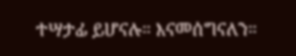ተሣታፊ ይሆናሉ። እናመሰግናለን።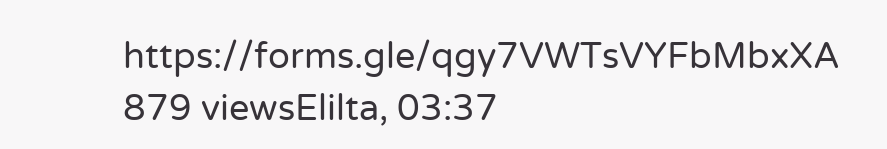https://forms.gle/qgy7VWTsVYFbMbxXA 879 viewsElilta, 03:37